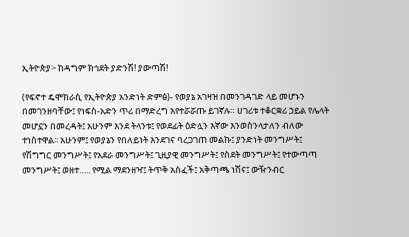ኢትዮጵያ፦ ከዳግም ክኅደት ያድንሽ! ያውጣሽ!

(የፍኖተ ዴሞክራሲ የኢትዮጵያ አንድነት ድምፅ)- የወያኔ አገዛዝ በመንገዳገድ ላይ መሆኑን በመገንዘባቸው፤ የነፍስ-አድን ጥሪ በማድረግ እየተሯሯጡ ይገኛሉ። ሀገሪቱ ተቆርቋሪ ኃይል የሌላት መሆኗን በመረዳት፤ አሁንም እንደ ትላንቱ፤ የወደፊት ዕድሏን እኛው እንወስንላታለን ብለው ተነስተዋል፡፡ አሁንም፤ የወያኔን የበለይነት እንደገና ባረጋገጠ መልኩ፤ ያንድነት መንግሥት፤ የሽግግር መንግሥት፤ የአደራ መንግሥት፤ ጊዚያዊ መንግሥት፤ የስደት መንግሥት፤ የተውጣጣ መንግሥት፤ ወዘተ….. የሚል ማደንዘዣ፤ ትጥቅ አስፈች፤ አቅጣጫ ነሽና፤ ውዥንብር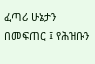ፈጣሪ ሁኔታን በመፍጠር ፤ የሕዝቡን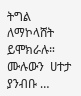ትግል ለማኮላሸት ይሞክራሉ።  ሙሉውን  ሀተታ  ያንብቡ …